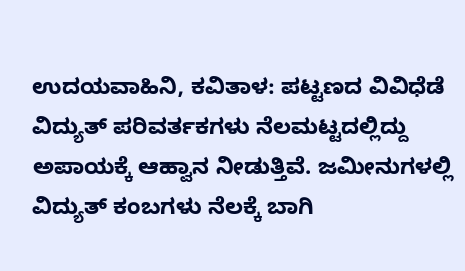ಉದಯವಾಹಿನಿ, ಕವಿತಾಳ: ಪಟ್ಟಣದ ವಿವಿಧೆಡೆ ವಿದ್ಯುತ್ ಪರಿವರ್ತಕಗಳು ನೆಲಮಟ್ಟದಲ್ಲಿದ್ದು ಅಪಾಯಕ್ಕೆ ಆಹ್ವಾನ ನೀಡುತ್ತಿವೆ. ಜಮೀನುಗಳಲ್ಲಿ ವಿದ್ಯುತ್ ಕಂಬಗಳು ನೆಲಕ್ಕೆ ಬಾಗಿ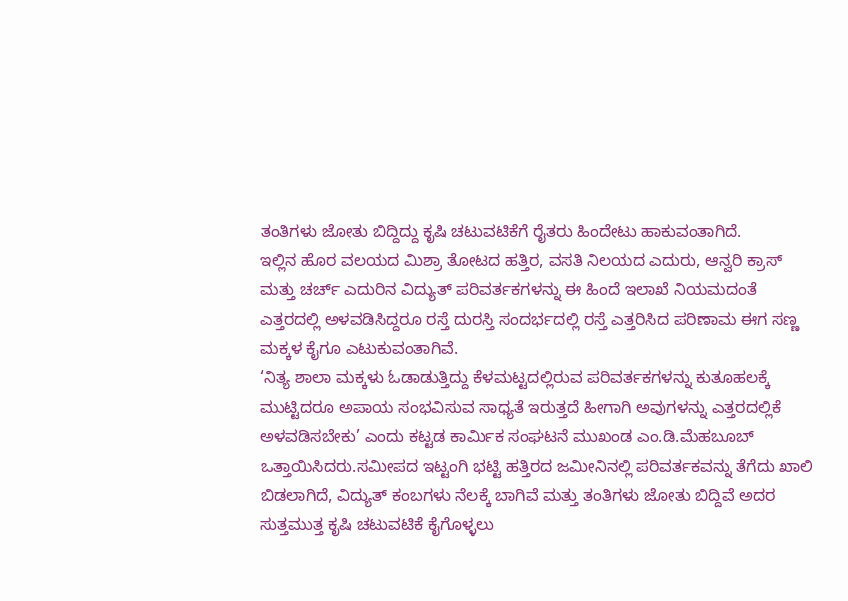ತಂತಿಗಳು ಜೋತು ಬಿದ್ದಿದ್ದು ಕೃಷಿ ಚಟುವಟಿಕೆಗೆ ರೈತರು ಹಿಂದೇಟು ಹಾಕುವಂತಾಗಿದೆ.
ಇಲ್ಲಿನ ಹೊರ ವಲಯದ ಮಿಶ್ರಾ ತೋಟದ ಹತ್ತಿರ, ವಸತಿ ನಿಲಯದ ಎದುರು, ಆನ್ವರಿ ಕ್ರಾಸ್ ಮತ್ತು ಚರ್ಚ್ ಎದುರಿನ ವಿದ್ಯುತ್ ಪರಿವರ್ತಕಗಳನ್ನು ಈ ಹಿಂದೆ ಇಲಾಖೆ ನಿಯಮದಂತೆ ಎತ್ತರದಲ್ಲಿ ಅಳವಡಿಸಿದ್ದರೂ ರಸ್ತೆ ದುರಸ್ತಿ ಸಂದರ್ಭದಲ್ಲಿ ರಸ್ತೆ ಎತ್ತರಿಸಿದ ಪರಿಣಾಮ ಈಗ ಸಣ್ಣ ಮಕ್ಕಳ ಕೈಗೂ ಎಟುಕುವಂತಾಗಿವೆ.
‘ನಿತ್ಯ ಶಾಲಾ ಮಕ್ಕಳು ಓಡಾಡುತ್ತಿದ್ದು ಕೆಳಮಟ್ಟದಲ್ಲಿರುವ ಪರಿವರ್ತಕಗಳನ್ನು ಕುತೂಹಲಕ್ಕೆ ಮುಟ್ಟಿದರೂ ಅಪಾಯ ಸಂಭವಿಸುವ ಸಾಧ್ಯತೆ ಇರುತ್ತದೆ ಹೀಗಾಗಿ ಅವುಗಳನ್ನು ಎತ್ತರದಲ್ಲಿಕೆ ಅಳವಡಿಸಬೇಕು’ ಎಂದು ಕಟ್ಟಡ ಕಾರ್ಮಿಕ ಸಂಘಟನೆ ಮುಖಂಡ ಎಂ.ಡಿ.ಮೆಹಬೂಬ್ ಒತ್ತಾಯಿಸಿದರು.ಸಮೀಪದ ಇಟ್ಟಂಗಿ ಭಟ್ಟಿ ಹತ್ತಿರದ ಜಮೀನಿನಲ್ಲಿ ಪರಿವರ್ತಕವನ್ನು ತೆಗೆದು ಖಾಲಿ ಬಿಡಲಾಗಿದೆ, ವಿದ್ಯುತ್ ಕಂಬಗಳು ನೆಲಕ್ಕೆ ಬಾಗಿವೆ ಮತ್ತು ತಂತಿಗಳು ಜೋತು ಬಿದ್ದಿವೆ ಅದರ ಸುತ್ತಮುತ್ತ ಕೃಷಿ ಚಟುವಟಿಕೆ ಕೈಗೊಳ್ಳಲು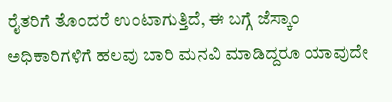ರೈತರಿಗೆ ತೊಂದರೆ ಉಂಟಾಗುತ್ತಿದೆ, ಈ ಬಗ್ಗೆ ಜೆಸ್ಕಾಂ ಅಧಿಕಾರಿಗಳಿಗೆ ಹಲವು ಬಾರಿ ಮನವಿ ಮಾಡಿದ್ದರೂ ಯಾವುದೇ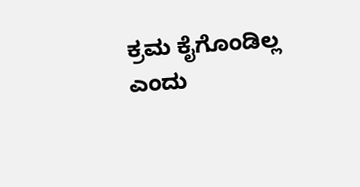ಕ್ರಮ ಕೈಗೊಂಡಿಲ್ಲ ಎಂದು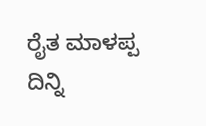ರೈತ ಮಾಳಪ್ಪ ದಿನ್ನಿ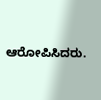ಆರೋಪಿಸಿದರು.